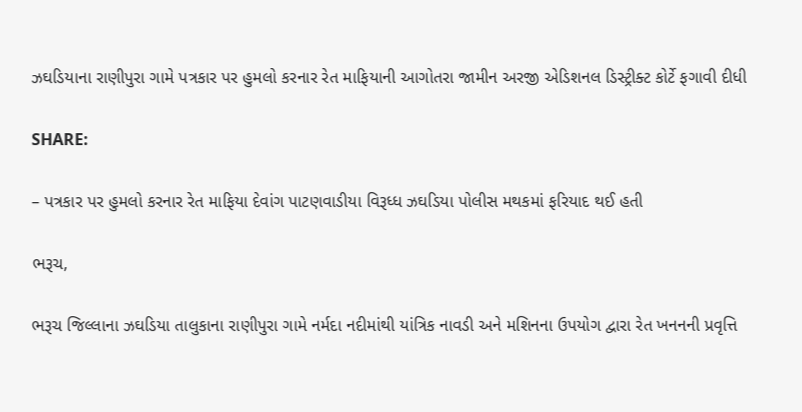ઝઘડિયાના રાણીપુરા ગામે પત્રકાર પર હુમલો કરનાર રેત માફિયાની આગોતરા જામીન અરજી એડિશનલ ડિસ્ટ્રીક્ટ કોર્ટે ફગાવી દીધી

SHARE:

– પત્રકાર પર હુમલો કરનાર રેત માફિયા દેવાંગ પાટણવાડીયા વિરૂધ્ધ ઝઘડિયા પોલીસ મથકમાં ફરિયાદ થઈ હતી

ભરૂચ,

ભરૂચ જિલ્લાના ઝઘડિયા તાલુકાના રાણીપુરા ગામે નર્મદા નદીમાંથી યાંત્રિક નાવડી અને મશિનના ઉપયોગ દ્વારા રેત ખનનની પ્રવૃત્તિ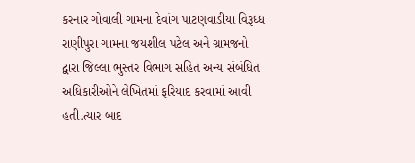કરનાર ગોવાલી ગામના દેવાંગ પાટણવાડીયા વિરૂધ્ધ રાણીપુરા ગામના જયશીલ પટેલ અને ગ્રામજનો દ્વારા જિલ્લા ભુસ્તર વિભાગ સહિત અન્ય સંબંધિત અધિકારીઓને લેખિતમાં ફરિયાદ કરવામાં આવી હતી.ત્યાર બાદ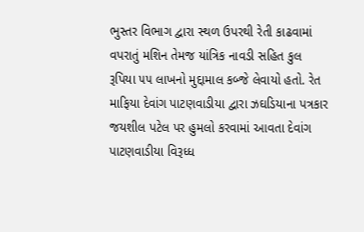ભુસ્તર વિભાગ દ્વારા સ્થળ ઉપરથી રેતી કાઢવામાં વપરાતું મશિન તેમજ યાંત્રિક નાવડી સહિત કુલ રૂપિયા ૫૫ લાખનો મુદ્દામાલ કબ્જે લેવાયો હતો. રેત માફિયા દેવાંગ પાટણવાડીયા દ્વારા ઝઘડિયાના પત્રકાર જયશીલ પટેલ પર હુમલો કરવામાં આવતા દેવાંગ પાટણવાડીયા વિરૂધ્ધ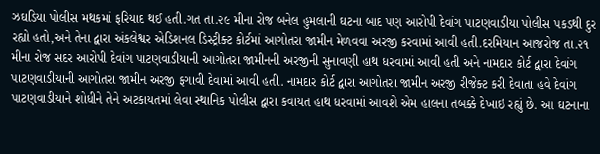ઝઘડિયા પોલીસ મથકમાં ફરિયાદ થઈ હતી.ગત તા.૨૯ મીના રોજ બનેલ હુમલાની ઘટના બાદ પણ આરોપી દેવાંગ પાટણવાડીયા પોલીસ પકડથી દુર રહ્યો હતો,અને તેના દ્વારા અંકલેશ્વર એડિશનલ ડિસ્ટ્રીક્ટ કોર્ટમાં આગોતરા જામીન મેળવવા અરજી કરવામાં આવી હતી.દરમિયાન આજરોજ તા.૨૧ મીના રોજ સદર આરોપી દેવાંગ પાટણવાડીયાની આગોતરા જામીનની અરજીની સુનાવણી હાથ ધરવામાં આવી હતી અને નામદાર કોર્ટ દ્વારા દેવાંગ પાટણવાડીયાની આગોતરા જામીન અરજી ફગાવી દેવામાં આવી હતી. નામદાર કોર્ટ દ્વારા આગોતરા જામીન અરજી રીજેક્ટ કરી દેવાતા હવે દેવાંગ પાટણવાડીયાને શોધીને તેને અટકાયતમાં લેવા સ્થાનિક પોલીસ દ્વારા કવાયત હાથ ધરવામાં આવશે એમ હાલના તબક્કે દેખાઇ રહ્યું છે. આ ઘટનાના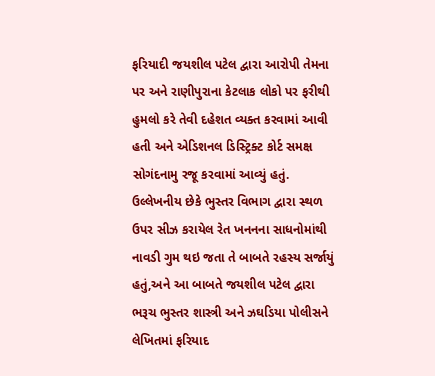ફરિયાદી જયશીલ પટેલ દ્વારા આરોપી તેમના પર અને રાણીપુરાના કેટલાક લોકો પર ફરીથી હુમલો કરે તેવી દહેશત વ્યક્ત કરવામાં આવી હતી અને એડિશનલ ડિસ્ટ્રિક્ટ કોર્ટ સમક્ષ સોગંદનામુ રજૂ કરવામાં આવ્યું હતું. ઉલ્લેખનીય છેકે ભુસ્તર વિભાગ દ્વારા સ્થળ ઉપર સીઝ કરાયેલ રેત ખનનના સાધનોમાંથી નાવડી ગુમ થઇ જતા તે બાબતે રહસ્ય સર્જાયું હતું,અને આ બાબતે જયશીલ પટેલ દ્વારા ભરૂચ ભુસ્તર શાસ્ત્રી અને ઝઘડિયા પોલીસને લેખિતમાં ફરિયાદ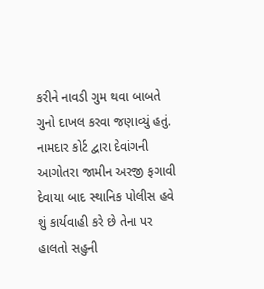કરીને નાવડી ગુમ થવા બાબતે ગુનો દાખલ કરવા જણાવ્યું હતું. નામદાર કોર્ટ દ્વારા દેવાંગની આગોતરા જામીન અરજી ફગાવી દેવાયા બાદ સ્થાનિક પોલીસ હવે શું કાર્યવાહી કરે છે તેના પર હાલતો સહુની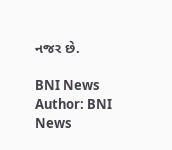નજર છે.

BNI News
Author: BNI News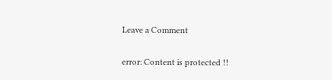Leave a Comment

error: Content is protected !!